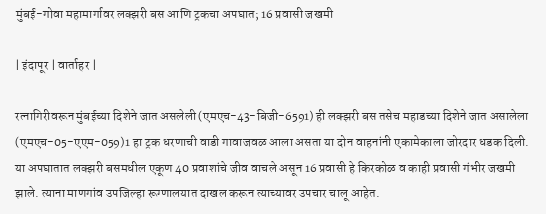मुंबई-गोवा महामार्गावर लक्झरी बस आणि ट्रकचा अपघात; 16 प्रवासी जखमी

| इंदापूर | वार्ताहर |

रत्नागिरीवरून मुंबईच्या दिशेने जात असलेली (एमएच-43-बिजी-6591) ही लक्झरी बस तसेच महाडच्या दिशेने जात असालेला (एमएच-05-एएम-059)1 हा ट्रक धरणाची वाडी गावाजवळ आला असता या दोन वाहनांनी एकामेकाला जोरदार धडक दिली. या अपघातात लक्झरी बसमधील एकूण 40 प्रवाशांचे जीव वाचले असून 16 प्रवासी हे किरकोळ व काही प्रवासी गंभीर जखमी झाले. त्याना माणगांव उपजिल्हा रूग्णालयात दाखल करून त्याच्यावर उपचार चालू आहेत.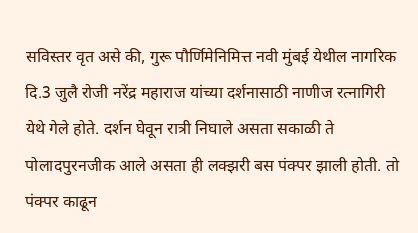सविस्तर वृत असे की, गुरू पौर्णिमेनिमित्त नवी मुंबई येथील नागरिक दि.3 जुलै रोजी नरेंद्र महाराज यांच्या दर्शनासाठी नाणीज रत्नागिरी येथे गेले होते. दर्शन घेवून रात्री निघाले असता सकाळी ते पोलादपुरनजीक आले असता ही लक्झरी बस पंक्पर झाली होती. तो पंक्पर काढून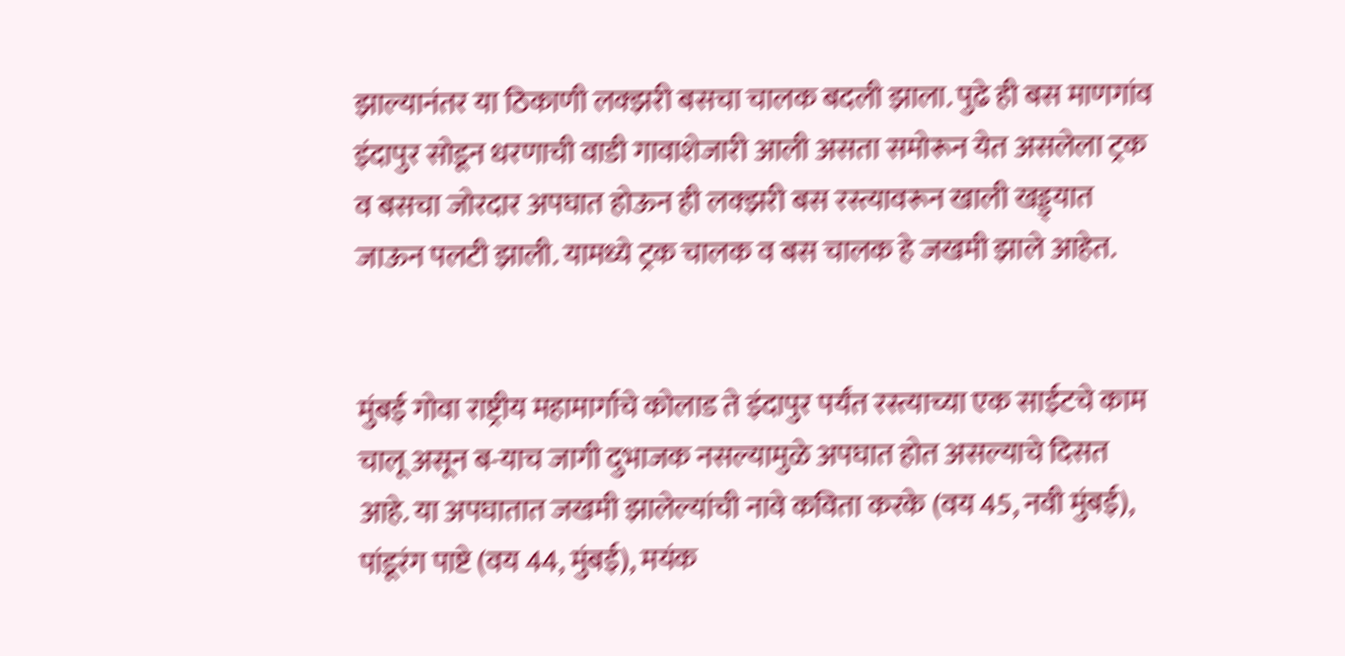झाल्यानंतर या ठिकाणी लक्झरी बसचा चालक बदली झाला. पुढे ही बस माणगांव इंदापुर सोडून धरणाची वाडी गावाशेजारी आली असता समोरून येत असलेला ट्रक व बसचा जोरदार अपघात होऊन ही लक्झरी बस रस्त्यावरून खाली खड्ड्यात जाऊन पलटी झाली. यामध्ये ट्रक चालक व बस चालक हे जखमी झाले आहेत.


मुंबई गोवा राष्ट्रीय महामार्गाचे कोलाड ते इंदापुर पर्यंत रस्त्याच्या एक साईटचे काम चालू असून ब-याच जागी दुभाजक नसल्यामुळे अपघात होत असल्याचे दिसत आहे. या अपघातात जखमी झालेल्यांची नावे कविता करके (वय 45, नवी मुंबई), पांडूरंग पाष्टे (वय 44, मुंबई), मयंक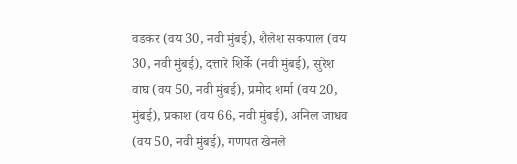वडकर (वय 30, नवी मुंबई), शैलेश सकपाल (वय 30, नवी मुंबई), दत्तारे शिर्के (नवी मुंबई), सुरेश वाघ (वय 50, नवी मुंबई), प्रमोद शर्मा (वय 20, मुंबई), प्रकाश (वय 66, नवी मुंबई), अनिल जाधव (वय 50, नवी मुंबई), गणपत खेनले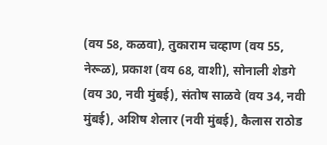(वय 58, कळवा), तुकाराम चव्हाण (वय 55, नेरूळ), प्रकाश (वय 68, वाशी), सोनाली शेडगे (वय 30, नवी मुंबई), संतोष साळवे (वय 34, नवी मुंबई), अशिष शेलार (नवी मुंबई), कैलास राठोड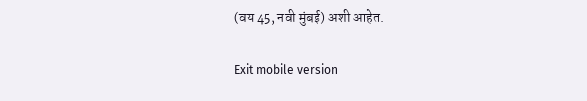(वय 45, नवी मुंबई) अशी आहेत.

Exit mobile version